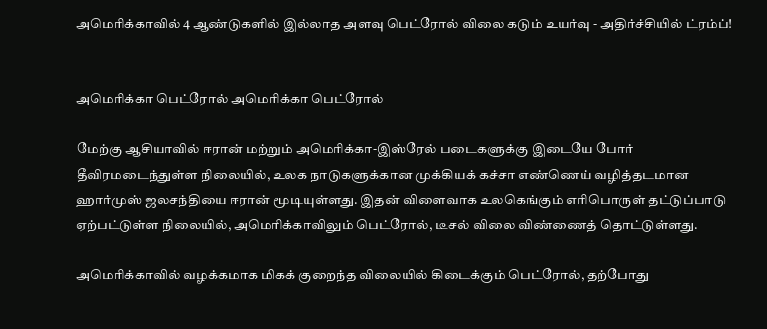அமெரிக்காவில் 4 ஆண்டுகளில் இல்லாத அளவு பெட்ரோல் விலை கடும் உயர்வு - அதிர்ச்சியில் ட்ரம்ப்!


அமெரிக்கா பெட்ரோல் அமெரிக்கா பெட்ரோல்

மேற்கு ஆசியாவில் ஈரான் மற்றும் அமெரிக்கா-இஸ்ரேல் படைகளுக்கு இடையே போர் தீவிரமடைந்துள்ள நிலையில், உலக நாடுகளுக்கான முக்கியக் கச்சா எண்ணெய் வழித்தடமான ஹார்முஸ் ஜலசந்தியை ஈரான் மூடியுள்ளது. இதன் விளைவாக உலகெங்கும் எரிபொருள் தட்டுப்பாடு ஏற்பட்டுள்ள நிலையில், அமெரிக்காவிலும் பெட்ரோல், டீசல் விலை விண்ணைத் தொட்டுள்ளது.

அமெரிக்காவில் வழக்கமாக மிகக் குறைந்த விலையில் கிடைக்கும் பெட்ரோல், தற்போது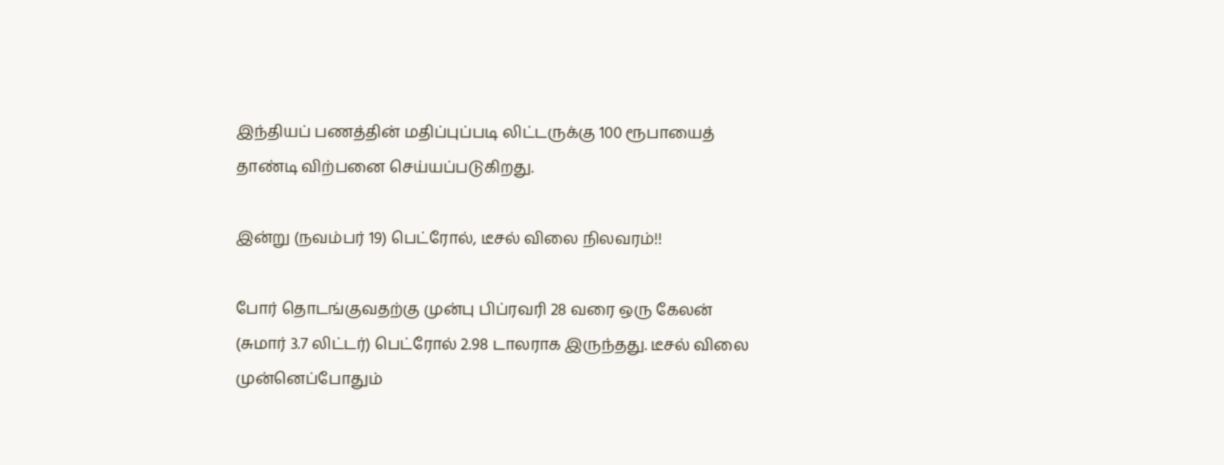இந்தியப் பணத்தின் மதிப்புப்படி லிட்டருக்கு 100 ரூபாயைத் தாண்டி விற்பனை செய்யப்படுகிறது.

இன்று (நவம்பர் 19) பெட்ரோல், டீசல் விலை நிலவரம்!!

போர் தொடங்குவதற்கு முன்பு பிப்ரவரி 28 வரை ஒரு கேலன் (சுமார் 3.7 லிட்டர்) பெட்ரோல் 2.98 டாலராக இருந்தது. டீசல் விலை முன்னெப்போதும்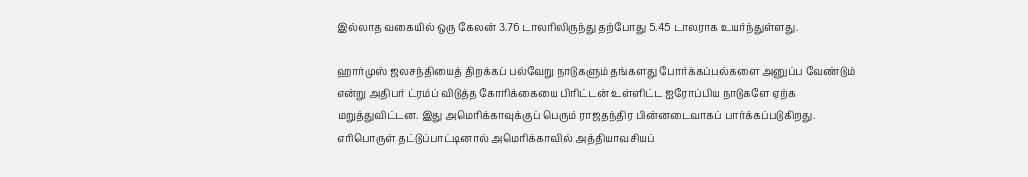இல்லாத வகையில் ஒரு கேலன் 3.76 டாலரிலிருந்து தற்போது 5.45 டாலராக உயர்ந்துள்ளது.

ஹார்முஸ் ஜலசந்தியைத் திறக்கப் பல்வேறு நாடுகளும் தங்களது போர்க்கப்பல்களை அனுப்ப வேண்டும் என்று அதிபர் ட்ரம்ப் விடுத்த கோரிக்கையை பிரிட்டன் உள்ளிட்ட ஐரோப்பிய நாடுகளே ஏற்க மறுத்துவிட்டன. இது அமெரிக்காவுக்குப் பெரும் ராஜதந்திர பின்னடைவாகப் பார்க்கப்படுகிறது. எரிபொருள் தட்டுப்பாட்டினால் அமெரிக்காவில் அத்தியாவசியப்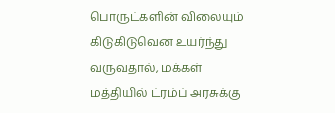பொருட்களின் விலையும் கிடுகிடுவென உயர்ந்து வருவதால், மக்கள் மத்தியில் ட்ரம்ப் அரசுக்கு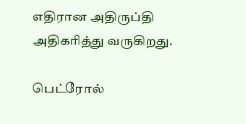எதிரான அதிருப்தி அதிகரித்து வருகிறது.

பெட்ரோல்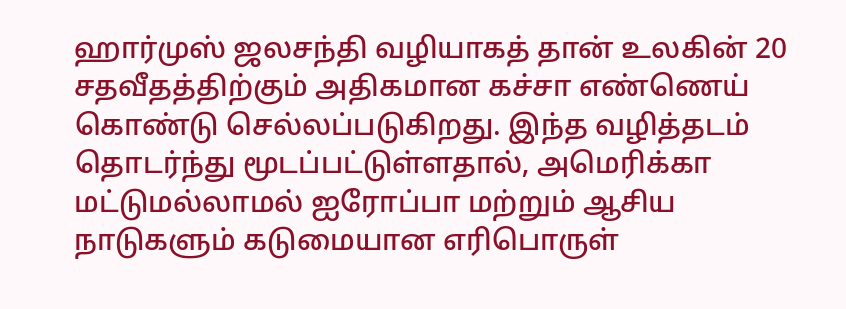ஹார்முஸ் ஜலசந்தி வழியாகத் தான் உலகின் 20 சதவீதத்திற்கும் அதிகமான கச்சா எண்ணெய் கொண்டு செல்லப்படுகிறது. இந்த வழித்தடம் தொடர்ந்து மூடப்பட்டுள்ளதால், அமெரிக்கா மட்டுமல்லாமல் ஐரோப்பா மற்றும் ஆசிய நாடுகளும் கடுமையான எரிபொருள்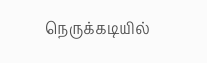நெருக்கடியில்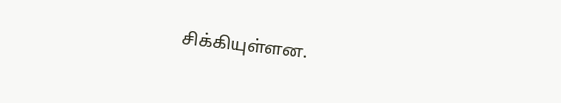சிக்கியுள்ளன.